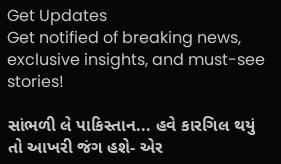Get Updates
Get notified of breaking news, exclusive insights, and must-see stories!

સાંભળી લે પાકિસ્તાન... હવે કારગિલ થયું તો આખરી જંગ હશે- એર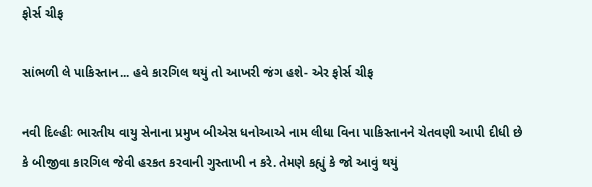ફોર્સ ચીફ

સાંભળી લે પાકિસ્તાન... હવે કારગિલ થયું તો આખરી જંગ હશે- એર ફોર્સ ચીફ

નવી દિલ્હીઃ ભારતીય વાયુ સેનાના પ્રમુખ બીએસ ધનોઆએ નામ લીધા વિના પાકિસ્તાનને ચેતવણી આપી દીધી છે કે બીજીવા કારગિલ જેવી હરકત કરવાની ગુસ્તાખી ન કરે. તેમણે કહ્યું કે જો આવું થયું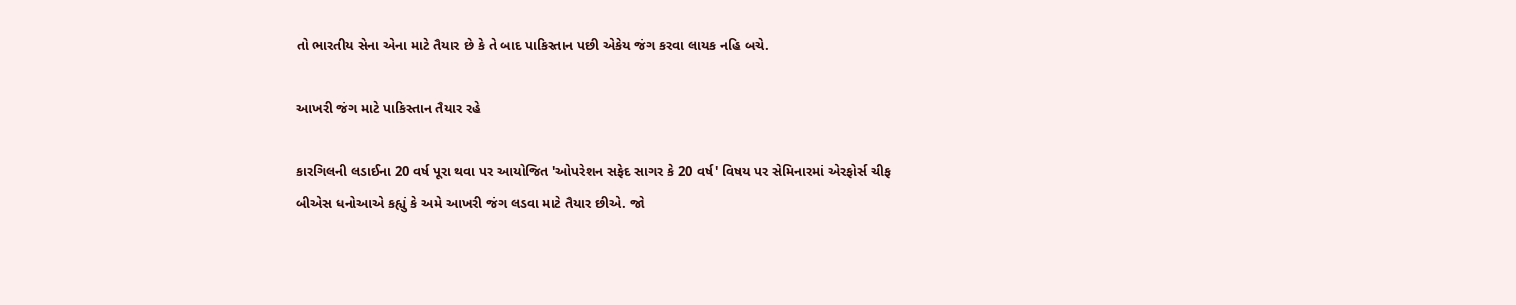તો ભારતીય સેના એના માટે તૈયાર છે કે તે બાદ પાકિસ્તાન પછી એકેય જંગ કરવા લાયક નહિ બચે.

આખરી જંગ માટે પાકિસ્તાન તૈયાર રહે

કારગિલની લડાઈના 20 વર્ષ પૂરા થવા પર આયોજિત 'ઓપરેશન સફેદ સાગર કે 20 વર્ષ' વિષય પર સેમિનારમાં એરફોર્સ ચીફ બીએસ ધનોઆએ કહ્યું કે અમે આખરી જંગ લડવા માટે તૈયાર છીએ. જો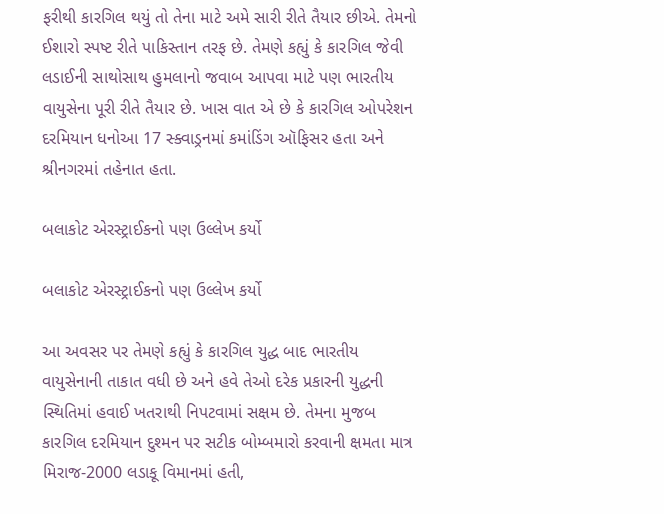ફરીથી કારગિલ થયું તો તેના માટે અમે સારી રીતે તૈયાર છીએ. તેમનો ઈશારો સ્પષ્ટ રીતે પાકિસ્તાન તરફ છે. તેમણે કહ્યું કે કારગિલ જેવી લડાઈની સાથોસાથ હુમલાનો જવાબ આપવા માટે પણ ભારતીય વાયુસેના પૂરી રીતે તૈયાર છે. ખાસ વાત એ છે કે કારગિલ ઓપરેશન દરમિયાન ધનોઆ 17 સ્ક્વાડ્રનમાં કમાંડિંગ ઑફિસર હતા અને શ્રીનગરમાં તહેનાત હતા.

બલાકોટ એરસ્ટ્રાઈકનો પણ ઉલ્લેખ કર્યો

બલાકોટ એરસ્ટ્રાઈકનો પણ ઉલ્લેખ કર્યો

આ અવસર પર તેમણે કહ્યું કે કારગિલ યુદ્ધ બાદ ભારતીય વાયુસેનાની તાકાત વધી છે અને હવે તેઓ દરેક પ્રકારની યુદ્ધની સ્થિતિમાં હવાઈ ખતરાથી નિપટવામાં સક્ષમ છે. તેમના મુજબ કારગિલ દરમિયાન દુશ્મન પર સટીક બોમ્બમારો કરવાની ક્ષમતા માત્ર મિરાજ-2000 લડાકૂ વિમાનમાં હતી,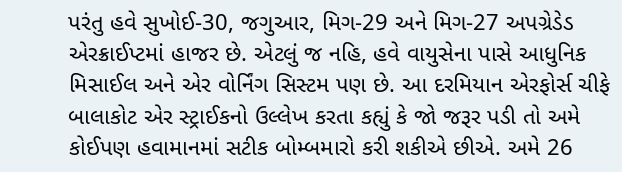પરંતુ હવે સુખોઈ-30, જગુઆર, મિગ-29 અને મિગ-27 અપગ્રેડેડ એરક્રાઈપ્ટમાં હાજર છે. એટલું જ નહિ, હવે વાયુસેના પાસે આધુનિક મિસાઈલ અને એર વોર્નિંગ સિસ્ટમ પણ છે. આ દરમિયાન એરફોર્સ ચીફે બાલાકોટ એર સ્ટ્રાઈકનો ઉલ્લેખ કરતા કહ્યું કે જો જરૂર પડી તો અમે કોઈપણ હવામાનમાં સટીક બોમ્બમારો કરી શકીએ છીએ. અમે 26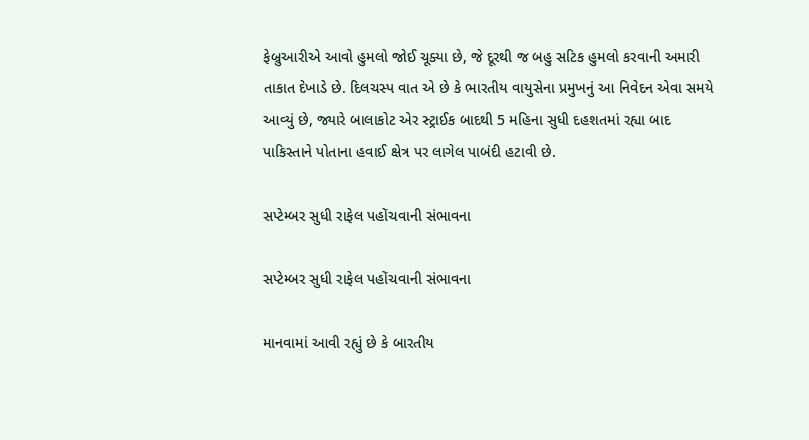ફેબ્રુઆરીએ આવો હુમલો જોઈ ચૂક્યા છે, જે દૂરથી જ બહુ સટિક હુમલો કરવાની અમારી તાકાત દેખાડે છે. દિલચસ્પ વાત એ છે કે ભારતીય વાયુસેના પ્રમુખનું આ નિવેદન એવા સમયે આવ્યું છે, જ્યારે બાલાકોટ એર સ્ટ્રાઈક બાદથી 5 મહિના સુધી દહશતમાં રહ્યા બાદ પાકિસ્તાને પોતાના હવાઈ ક્ષેત્ર પર લાગેલ પાબંદી હટાવી છે.

સપ્ટેમ્બર સુધી રાફેલ પહોંચવાની સંભાવના

સપ્ટેમ્બર સુધી રાફેલ પહોંચવાની સંભાવના

માનવામાં આવી રહ્યું છે કે બારતીય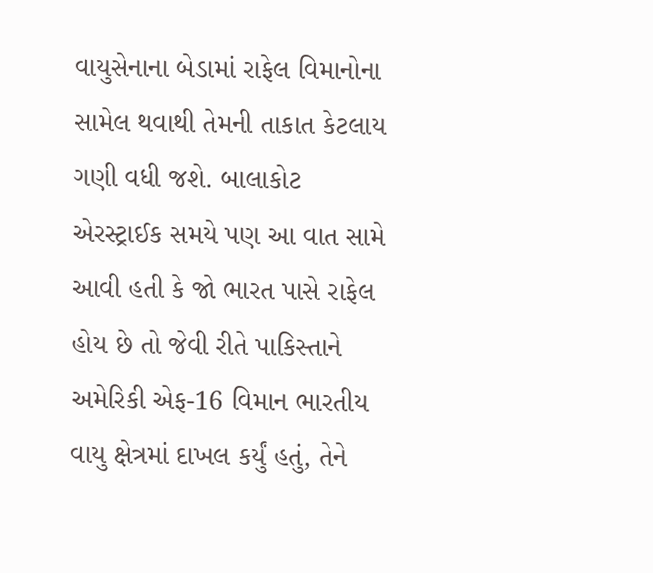વાયુસેનાના બેડામાં રાફેલ વિમાનોના સામેલ થવાથી તેમની તાકાત કેટલાય ગણી વધી જશે. બાલાકોટ એરસ્ટ્રાઈક સમયે પણ આ વાત સામે આવી હતી કે જો ભારત પાસે રાફેલ હોય છે તો જેવી રીતે પાકિસ્તાને અમેરિકી એફ-16 વિમાન ભારતીય વાયુ ક્ષેત્રમાં દાખલ કર્યું હતું, તેને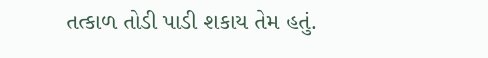તત્કાળ તોડી પાડી શકાય તેમ હતું.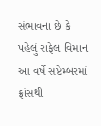સંભાવના છે કે પહેલું રાફેલ વિમાન આ વર્ષે સપ્ટેમ્બરમાં ફ્રાંસથી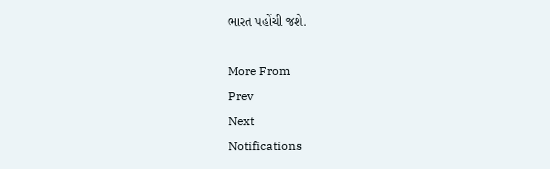ભારત પહોંચી જશે.

More From
Prev
Next
Notifications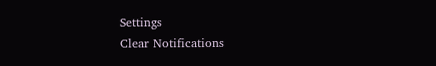Settings
Clear Notifications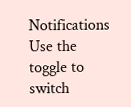Notifications
Use the toggle to switch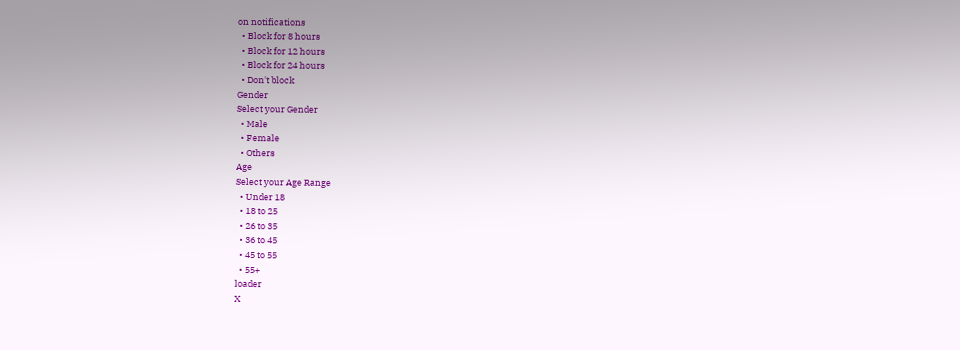on notifications
  • Block for 8 hours
  • Block for 12 hours
  • Block for 24 hours
  • Don't block
Gender
Select your Gender
  • Male
  • Female
  • Others
Age
Select your Age Range
  • Under 18
  • 18 to 25
  • 26 to 35
  • 36 to 45
  • 45 to 55
  • 55+
loader
X